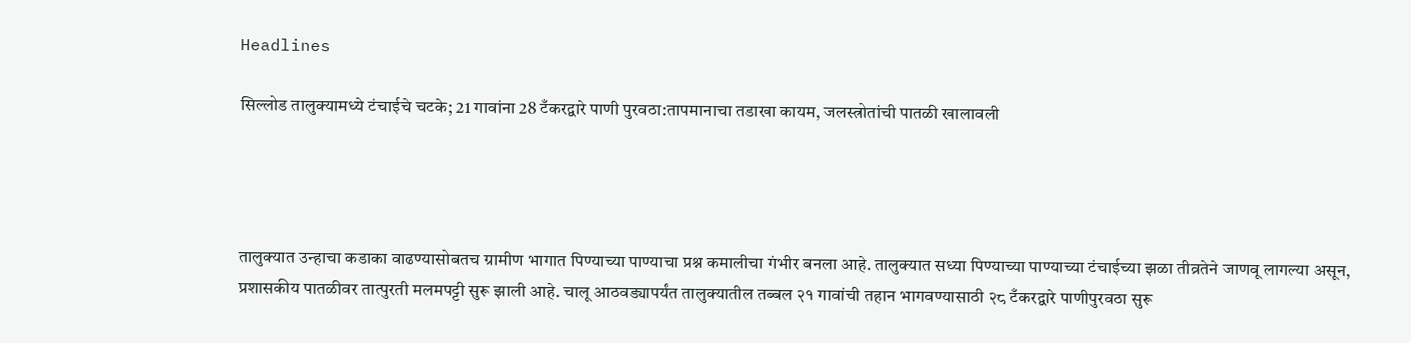Headlines

सिल्लोड तालुक्यामध्ये टंचाईचे चटके; 21 गावांना 28 टँकरद्वारे पाणी पुरवठा:तापमानाचा तडाखा कायम, जलस्त्रोतांची पातळी खालावली




तालुक्यात उन्हाचा कडाका वाढण्यासोबतच ग्रामीण भागात पिण्याच्या पाण्याचा प्रश्न कमालीचा गंभीर बनला आहे. तालुक्यात सध्या पिण्याच्या पाण्याच्या टंचाईच्या झळा तीव्रतेने जाणवू लागल्या असून, प्रशासकीय पातळीवर तात्पुरती मलमपट्टी सुरू झाली आहे. चालू आठवड्यापर्यंत तालुक्यातील तब्बल २१ गावांची तहान भागवण्यासाठी २८ टँकरद्वारे पाणीपुरवठा सुरू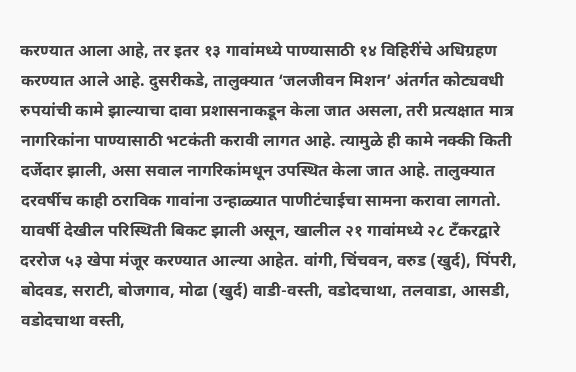करण्यात आला आहे, तर इतर १३ गावांमध्ये पाण्यासाठी १४ विहिरींचे अधिग्रहण करण्यात आले आहे. दुसरीकडे, तालुक्यात ‘जलजीवन मिशन’ अंतर्गत कोट्यवधी रुपयांची कामे झाल्याचा दावा प्रशासनाकडून केला जात असला, तरी प्रत्यक्षात मात्र नागरिकांना पाण्यासाठी भटकंती करावी लागत आहे. त्यामुळे ही कामे नक्की किती दर्जेदार झाली, असा सवाल नागरिकांमधून उपस्थित केला जात आहे. तालुक्यात दरवर्षीच काही ठराविक गावांना उन्हाळ्यात पाणीटंचाईचा सामना करावा लागतो. यावर्षी देखील परिस्थिती बिकट झाली असून, खालील २१ गावांमध्ये २८ टँकरद्वारे दररोज ५३ खेपा मंजूर करण्यात आल्या आहेत. वांगी, चिंचवन, वरुड (खुर्द), पिंपरी, बोदवड, सराटी, बोजगाव, मोढा (खुर्द) वाडी-वस्ती, वडोदचाथा, तलवाडा, आसडी, वडोदचाथा वस्ती,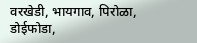वरखेडी, भायगाव, पिरोळा, डोईफोडा,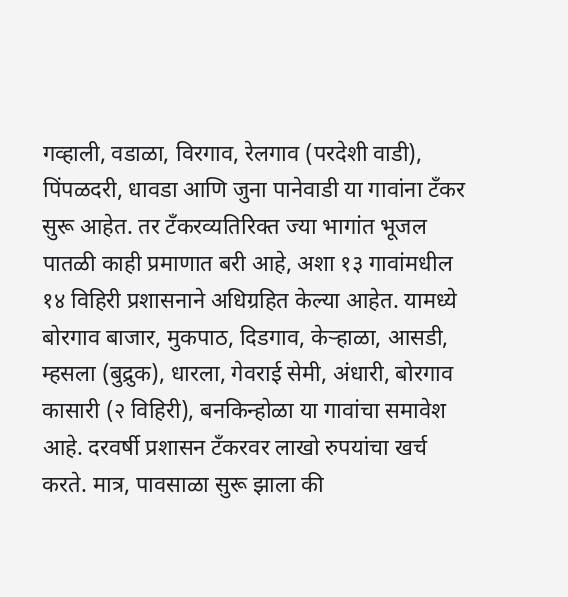गव्हाली, वडाळा, विरगाव, रेलगाव (परदेशी वाडी), पिंपळदरी, धावडा आणि जुना पानेवाडी या गावांना टँकर सुरू आहेत. तर टँकरव्यतिरिक्त ज्या भागांत भूजल पातळी काही प्रमाणात बरी आहे, अशा १३ गावांमधील १४ विहिरी प्रशासनाने अधिग्रहित केल्या आहेत. यामध्ये बोरगाव बाजार, मुकपाठ, दिडगाव, केऱ्हाळा, आसडी, म्हसला (बुद्रुक), धारला, गेवराई सेमी, अंधारी, बोरगाव कासारी (२ विहिरी), बनकिन्होळा या गावांचा समावेश आहे. दरवर्षी प्रशासन टँकरवर लाखो रुपयांचा खर्च करते. मात्र, पावसाळा सुरू झाला की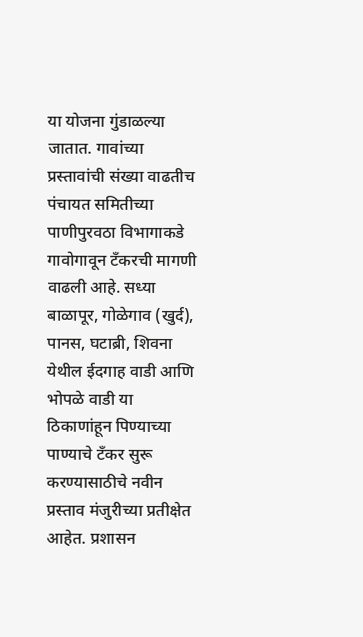या योजना गुंडाळल्या जातात. गावांच्या प्रस्तावांची संख्या वाढतीच पंचायत समितीच्या पाणीपुरवठा विभागाकडे गावोगावून टँकरची मागणी वाढली आहे. सध्या बाळापूर, गोळेगाव (खुर्द), पानस, घटाब्री, शिवना येथील ईदगाह वाडी आणि भोपळे वाडी या ठिकाणांहून पिण्याच्या पाण्याचे टँकर सुरू करण्यासाठीचे नवीन प्रस्ताव मंजुरीच्या प्रतीक्षेत आहेत. प्रशासन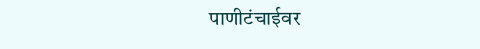पाणीटंचाईवर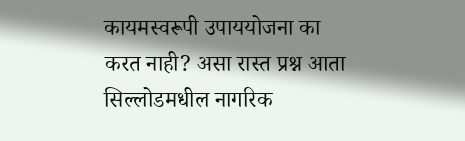कायमस्वरूपी उपाययोजना का करत नाही? असा रास्त प्रश्न आता सिल्लोडमधील नागरिक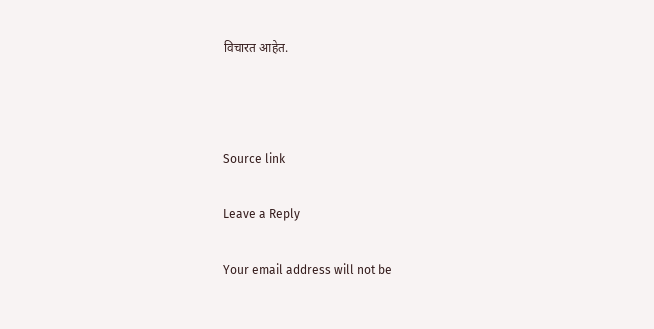विचारत आहेत.



Source link

Leave a Reply

Your email address will not be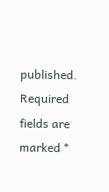published. Required fields are marked *